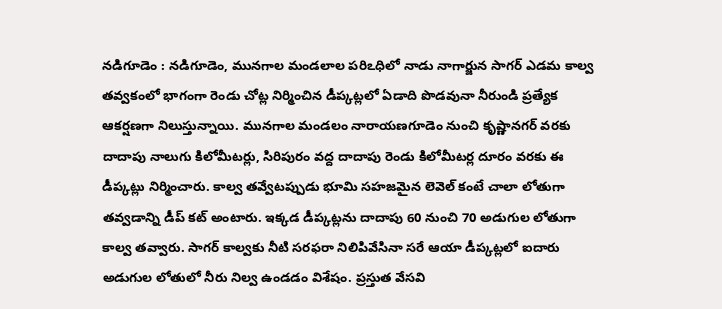నడిగూడెం : నడిగూడెం, మునగాల మండలాల పరిఽధిలో నాడు నాగార్జున సాగర్ ఎడమ కాల్వ తవ్వకంలో భాగంగా రెండు చోట్ల నిర్మించిన డీప్కట్లలో ఏడాది పొడవునా నీరుండి ప్రత్యేక ఆకర్షణగా నిలుస్తున్నాయి. మునగాల మండలం నారాయణగూడెం నుంచి కృష్ణానగర్ వరకు దాదాపు నాలుగు కిలోమీటర్లు, సిరిపురం వద్ద దాదాపు రెండు కిలోమీటర్ల దూరం వరకు ఈ డీప్కట్లు నిర్మించారు. కాల్వ తవ్వేటప్పుడు భూమి సహజమైన లెవెల్ కంటే చాలా లోతుగా తవ్వడాన్ని డీప్ కట్ అంటారు. ఇక్కడ డీప్కట్లను దాదాపు 60 నుంచి 70 అడుగుల లోతుగా కాల్వ తవ్వారు. సాగర్ కాల్వకు నీటి సరఫరా నిలిపివేసినా సరే ఆయా డీప్కట్లలో ఐదారు అడుగుల లోతులో నీరు నిల్వ ఉండడం విశేషం. ప్రస్తుత వేసవి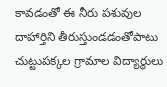కావడంతో ఈ నీరు పశువుల దాహార్తిని తీరుస్తుండడంతోపాటు చుట్టుపక్కల గ్రామాల విద్యార్థులు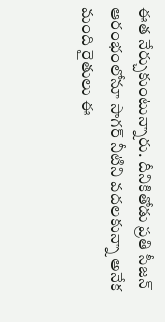ఈత నేర్చుకుంటున్నారు. దీనికితోడు ప్రతి సీజన్ ఆరంభంలోనూ సాగర్ నీటిని వదలకున్నా అనేక మంది రైతులు ఈ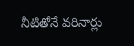నీటితోనే వరినార్లు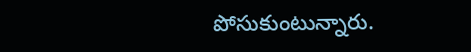పోసుకుంటున్నారు.